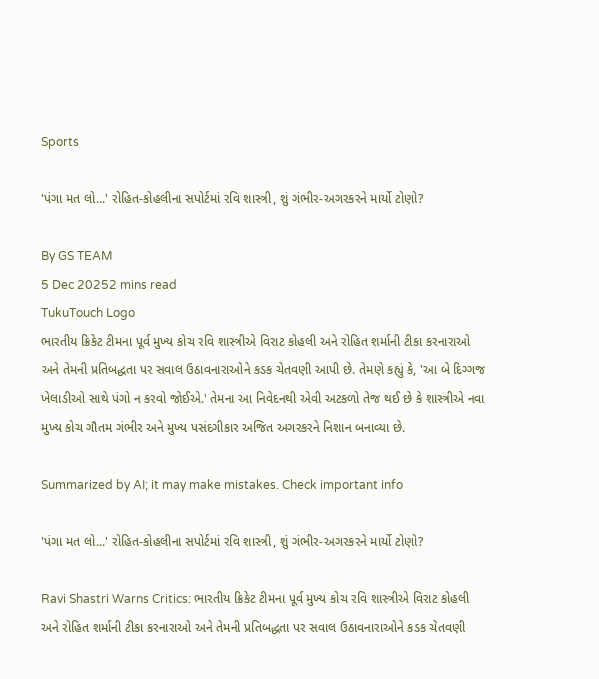Sports

'પંગા મત લો...' રોહિત-કોહલીના સપોર્ટમાં રવિ શાસ્ત્રી, શું ગંભીર-અગરકરને માર્યો ટોણો?

By GS TEAM
5 Dec 20252 mins read
TukuTouch Logo
ભારતીય ક્રિકેટ ટીમના પૂર્વ મુખ્ય કોચ રવિ શાસ્ત્રીએ વિરાટ કોહલી અને રોહિત શર્માની ટીકા કરનારાઓ અને તેમની પ્રતિબદ્ધતા પર સવાલ ઉઠાવનારાઓને કડક ચેતવણી આપી છે. તેમણે કહ્યું કે, 'આ બે દિગ્ગજ ખેલાડીઓ સાથે પંગો ન કરવો જોઈએ.' તેમના આ નિવેદનથી એવી અટકળો તેજ થઈ છે કે શાસ્ત્રીએ નવા મુખ્ય કોચ ગૌતમ ગંભીર અને મુખ્ય પસંદગીકાર અજિત અગરકરને નિશાન બનાવ્યા છે.

Summarized by AI; it may make mistakes. Check important info

'પંગા મત લો...' રોહિત-કોહલીના સપોર્ટમાં રવિ શાસ્ત્રી, શું ગંભીર-અગરકરને માર્યો ટોણો?

Ravi Shastri Warns Critics: ભારતીય ક્રિકેટ ટીમના પૂર્વ મુખ્ય કોચ રવિ શાસ્ત્રીએ વિરાટ કોહલી અને રોહિત શર્માની ટીકા કરનારાઓ અને તેમની પ્રતિબદ્ધતા પર સવાલ ઉઠાવનારાઓને કડક ચેતવણી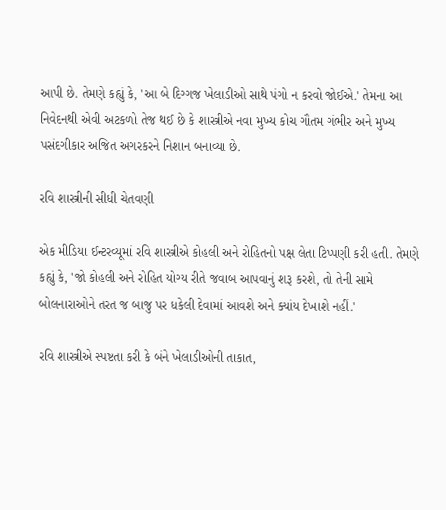આપી છે. તેમણે કહ્યું કે, 'આ બે દિગ્ગજ ખેલાડીઓ સાથે પંગો ન કરવો જોઈએ.' તેમના આ નિવેદનથી એવી અટકળો તેજ થઈ છે કે શાસ્ત્રીએ નવા મુખ્ય કોચ ગૌતમ ગંભીર અને મુખ્ય પસંદગીકાર અજિત અગરકરને નિશાન બનાવ્યા છે.

રવિ શાસ્ત્રીની સીધી ચેતવણી

એક મીડિયા ઈન્ટરવ્યૂમાં રવિ શાસ્ત્રીએ કોહલી અને રોહિતનો પક્ષ લેતા ટિપ્પણી કરી હતી. તેમણે કહ્યું કે, 'જો કોહલી અને રોહિત યોગ્ય રીતે જવાબ આપવાનું શરૂ કરશે, તો તેની સામે બોલનારાઓને તરત જ બાજુ પર ધકેલી દેવામાં આવશે અને ક્યાંય દેખાશે નહીં.'

રવિ શાસ્ત્રીએ સ્પષ્ટતા કરી કે બંને ખેલાડીઓની તાકાત,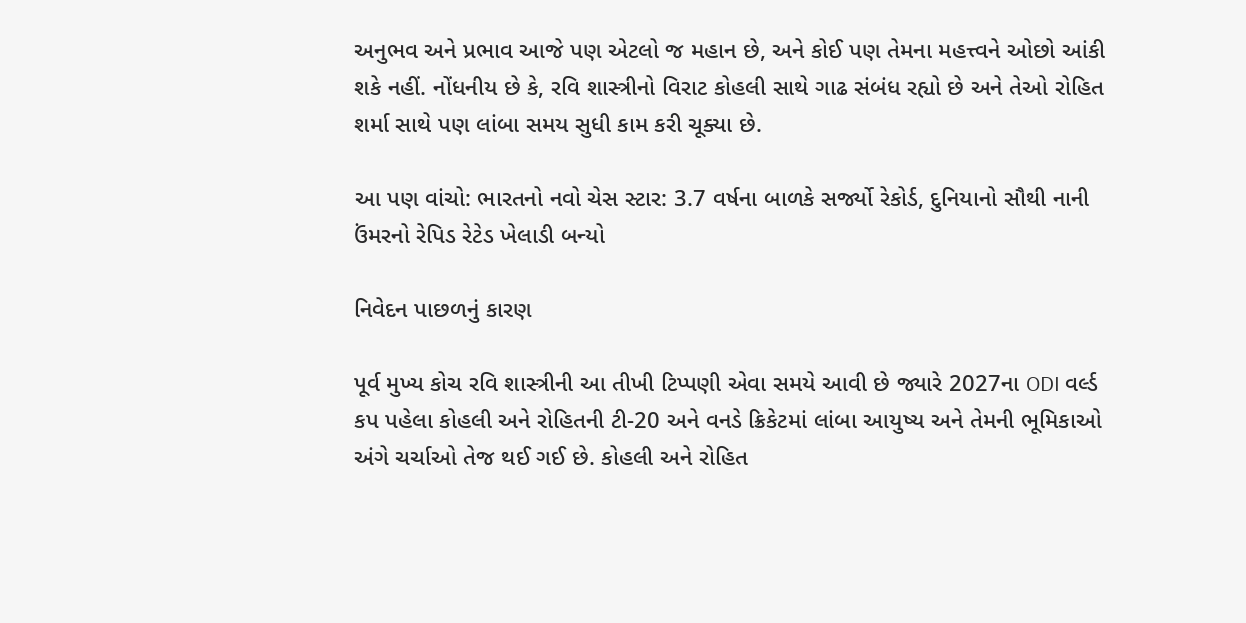અનુભવ અને પ્રભાવ આજે પણ એટલો જ મહાન છે, અને કોઈ પણ તેમના મહત્ત્વને ઓછો આંકી શકે નહીં. નોંધનીય છે કે, રવિ શાસ્ત્રીનો વિરાટ કોહલી સાથે ગાઢ સંબંધ રહ્યો છે અને તેઓ રોહિત શર્મા સાથે પણ લાંબા સમય સુધી કામ કરી ચૂક્યા છે.

આ પણ વાંચો: ભારતનો નવો ચેસ સ્ટાર: 3.7 વર્ષના બાળકે સર્જ્યો રેકોર્ડ, દુનિયાનો સૌથી નાની ઉંમરનો રેપિડ રેટેડ ખેલાડી બન્યો

નિવેદન પાછળનું કારણ

પૂર્વ મુખ્ય કોચ રવિ શાસ્ત્રીની આ તીખી ટિપ્પણી એવા સમયે આવી છે જ્યારે 2027ના ODI વર્લ્ડ કપ પહેલા કોહલી અને રોહિતની ટી-20 અને વનડે ક્રિકેટમાં લાંબા આયુષ્ય અને તેમની ભૂમિકાઓ અંગે ચર્ચાઓ તેજ થઈ ગઈ છે. કોહલી અને રોહિત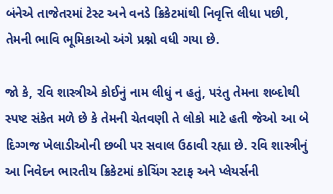બંનેએ તાજેતરમાં ટેસ્ટ અને વનડે ક્રિકેટમાંથી નિવૃત્તિ લીધા પછી, તેમની ભાવિ ભૂમિકાઓ અંગે પ્રશ્નો વધી ગયા છે.

જો કે, રવિ શાસ્ત્રીએ કોઈનું નામ લીધું ન હતું, પરંતુ તેમના શબ્દોથી સ્પષ્ટ સંકેત મળે છે કે તેમની ચેતવણી તે લોકો માટે હતી જેઓ આ બે દિગ્ગજ ખેલાડીઓની છબી પર સવાલ ઉઠાવી રહ્યા છે. રવિ શાસ્ત્રીનું આ નિવેદન ભારતીય ક્રિકેટમાં કોચિંગ સ્ટાફ અને પ્લેયર્સની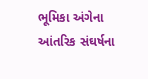ભૂમિકા અંગેના આંતરિક સંઘર્ષના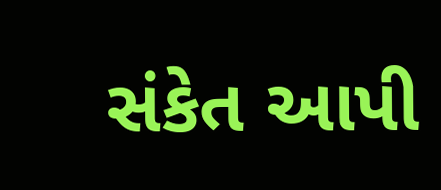સંકેત આપી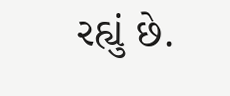રહ્યું છે.